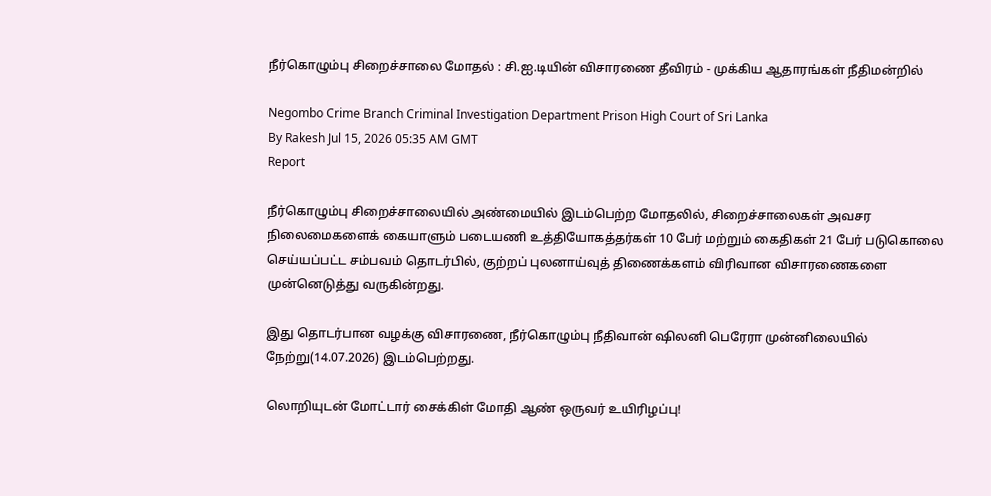நீர்கொழும்பு சிறைச்சாலை மோதல் : சி.ஐ.டியின் விசாரணை தீவிரம் - முக்கிய ஆதாரங்கள் நீதிமன்றில்

Negombo Crime Branch Criminal Investigation Department Prison High Court of Sri Lanka
By Rakesh Jul 15, 2026 05:35 AM GMT
Report

நீர்கொழும்பு சிறைச்சாலையில் அண்மையில் இடம்பெற்ற மோதலில், சிறைச்சாலைகள் அவசர நிலைமைகளைக் கையாளும் படையணி உத்தியோகத்தர்கள் 10 பேர் மற்றும் கைதிகள் 21 பேர் படுகொலை செய்யப்பட்ட சம்பவம் தொடர்பில், குற்றப் புலனாய்வுத் திணைக்களம் விரிவான விசாரணைகளை முன்னெடுத்து வருகின்றது.

இது தொடர்பான வழக்கு விசாரணை, நீர்கொழும்பு நீதிவான் ஷிலனி பெரேரா முன்னிலையில் நேற்று(14.07.2026) இடம்பெற்றது.

லொறியுடன் மோட்டார் சைக்கிள் மோதி ஆண் ஒருவர் உயிரிழப்பு!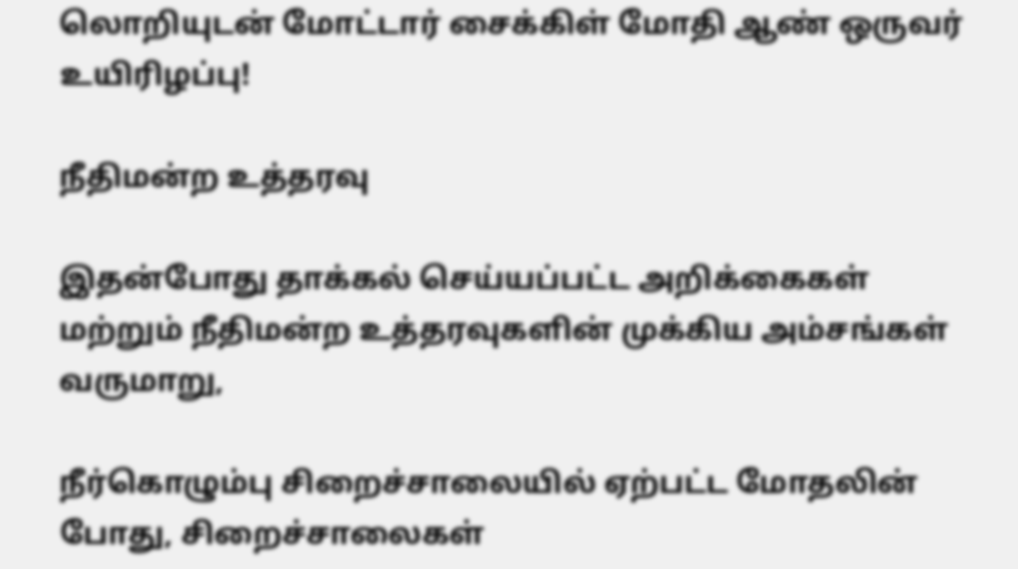லொறியுடன் மோட்டார் சைக்கிள் மோதி ஆண் ஒருவர் உயிரிழப்பு!

நீதிமன்ற உத்தரவு

இதன்போது தாக்கல் செய்யப்பட்ட அறிக்கைகள் மற்றும் நீதிமன்ற உத்தரவுகளின் முக்கிய அம்சங்கள் வருமாறு,

நீர்கொழும்பு சிறைச்சாலையில் ஏற்பட்ட மோதலின் போது, சிறைச்சாலைகள்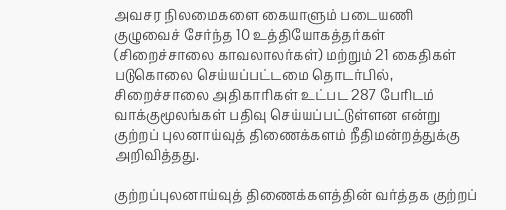அவசர நிலமைகளை கையாளும் படையணி குழுவைச் சேர்ந்த 10 உத்தியோகத்தர்கள் (சிறைச்சாலை காவலாலர்கள்) மற்றும் 21 கைதிகள் படுகொலை செய்யப்பட்டமை தொடர்பில், சிறைச்சாலை அதிகாரிகள் உட்பட 287 பேரிடம் வாக்குமூலங்கள் பதிவு செய்யப்பட்டுள்ளன என்று குற்றப் புலனாய்வுத் திணைக்களம் நீதிமன்றத்துக்கு அறிவித்தது.

குற்றப்புலனாய்வுத் திணைக்களத்தின் வர்த்தக குற்றப்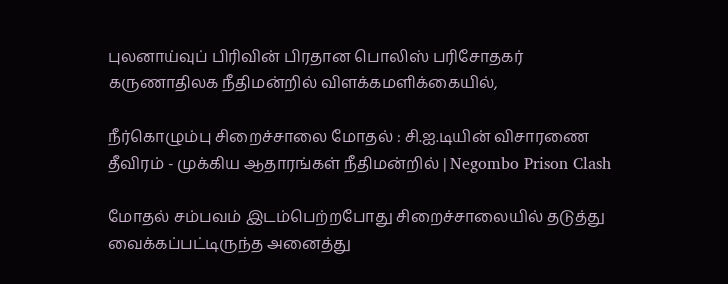புலனாய்வுப் பிரிவின் பிரதான பொலிஸ் பரிசோதகர் கருணாதிலக நீதிமன்றில் விளக்கமளிக்கையில்,

நீர்கொழும்பு சிறைச்சாலை மோதல் : சி.ஐ.டியின் விசாரணை தீவிரம் - முக்கிய ஆதாரங்கள் நீதிமன்றில் | Negombo Prison Clash

மோதல் சம்பவம் இடம்பெற்றபோது சிறைச்சாலையில் தடுத்து வைக்கப்பட்டிருந்த அனைத்து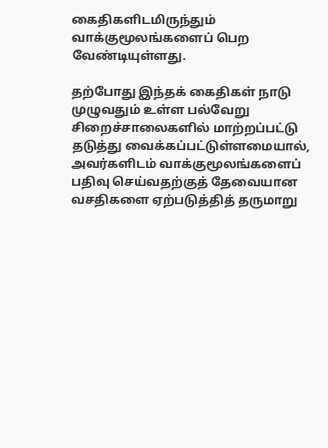கைதிகளிடமிருந்தும் வாக்குமூலங்களைப் பெற வேண்டியுள்ளது.

தற்போது இந்தக் கைதிகள் நாடு முழுவதும் உள்ள பல்வேறு சிறைச்சாலைகளில் மாற்றப்பட்டு தடுத்து வைக்கப்பட்டுள்ளமையால், அவர்களிடம் வாக்குமூலங்களைப் பதிவு செய்வதற்குத் தேவையான வசதிகளை ஏற்படுத்தித் தருமாறு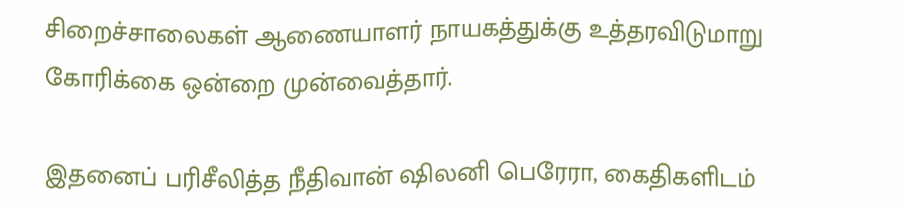சிறைச்சாலைகள் ஆணையாளர் நாயகத்துக்கு உத்தரவிடுமாறு கோரிக்கை ஒன்றை முன்வைத்தார்.

இதனைப் பரிசீலித்த நீதிவான் ஷிலனி பெரேரா, கைதிகளிடம்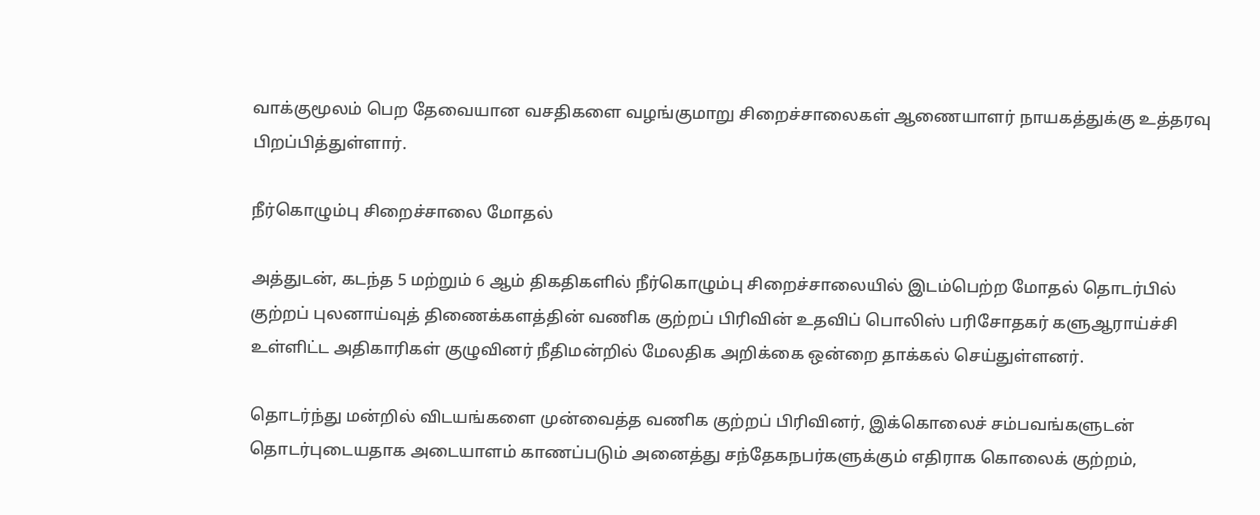வாக்குமூலம் பெற தேவையான வசதிகளை வழங்குமாறு சிறைச்சாலைகள் ஆணையாளர் நாயகத்துக்கு உத்தரவு பிறப்பித்துள்ளார்.

நீர்கொழும்பு சிறைச்சாலை மோதல்

அத்துடன், கடந்த 5 மற்றும் 6 ஆம் திகதிகளில் நீர்கொழும்பு சிறைச்சாலையில் இடம்பெற்ற மோதல் தொடர்பில் குற்றப் புலனாய்வுத் திணைக்களத்தின் வணிக குற்றப் பிரிவின் உதவிப் பொலிஸ் பரிசோதகர் களுஆராய்ச்சி உள்ளிட்ட அதிகாரிகள் குழுவினர் நீதிமன்றில் மேலதிக அறிக்கை ஒன்றை தாக்கல் செய்துள்ளனர்.

தொடர்ந்து மன்றில் விடயங்களை முன்வைத்த வணிக குற்றப் பிரிவினர், இக்கொலைச் சம்பவங்களுடன் தொடர்புடையதாக அடையாளம் காணப்படும் அனைத்து சந்தேகநபர்களுக்கும் எதிராக கொலைக் குற்றம்,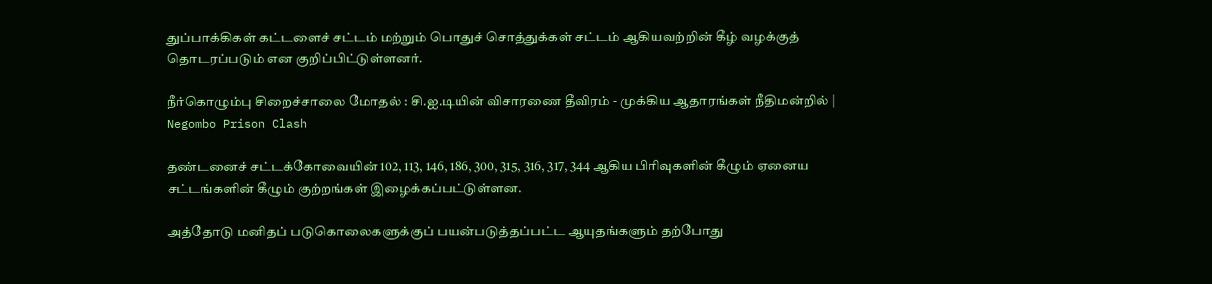துப்பாக்கிகள் கட்டளைச் சட்டம் மற்றும் பொதுச் சொத்துக்கள் சட்டம் ஆகியவற்றின் கீழ் வழக்குத் தொடரப்படும் என குறிப்பிட்டுள்ளனர்.

நீர்கொழும்பு சிறைச்சாலை மோதல் : சி.ஐ.டியின் விசாரணை தீவிரம் - முக்கிய ஆதாரங்கள் நீதிமன்றில் | Negombo Prison Clash

தண்டனைச் சட்டக்கோவையின் 102, 113, 146, 186, 300, 315, 316, 317, 344 ஆகிய பிரிவுகளின் கீழும் ஏனைய சட்டங்களின் கீழும் குற்றங்கள் இழைக்கப்பட்டுள்ளன.

அத்தோடு மனிதப் படுகொலைகளுக்குப் பயன்படுத்தப்பட்ட ஆயுதங்களும் தற்போது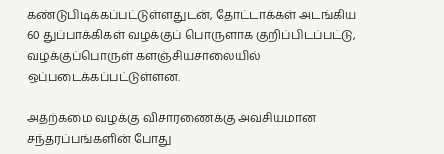கண்டுபிடிக்கப்பட்டுள்ளதுடன், தோட்டாக்கள் அடங்கிய 60 துப்பாக்கிகள் வழக்குப் பொருளாக குறிப்பிடப்பட்டு, வழக்குப்பொருள் களஞ்சியசாலையில் ஒப்படைக்கப்பட்டுள்ளன.

அதற்கமை வழக்கு விசாரணைக்கு அவசியமான சந்தரப்பங்களின் போது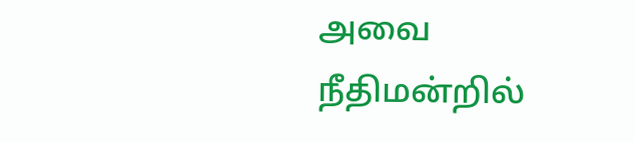அவை நீதிமன்றில்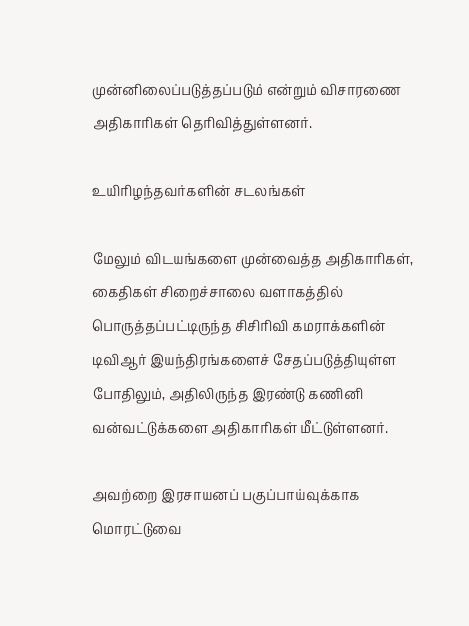முன்னிலைப்படுத்தப்படும் என்றும் விசாரணை அதிகாரிகள் தெரிவித்துள்ளனர்.

உயிரிழந்தவர்களின் சடலங்கள்

மேலும் விடயங்களை முன்வைத்த அதிகாரிகள், கைதிகள் சிறைச்சாலை வளாகத்தில் பொருத்தப்பட்டிருந்த சிசிரிவி கமராக்களின் டிவிஆர் இயந்திரங்களைச் சேதப்படுத்தியுள்ள போதிலும், அதிலிருந்த இரண்டு கணினி வன்வட்டுக்களை அதிகாரிகள் மீட்டுள்ளனர்.

அவற்றை இரசாயனப் பகுப்பாய்வுக்காக மொரட்டுவை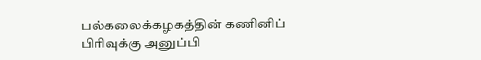பல்கலைக்கழகத்தின் கணினிப் பிரிவுக்கு அனுப்பி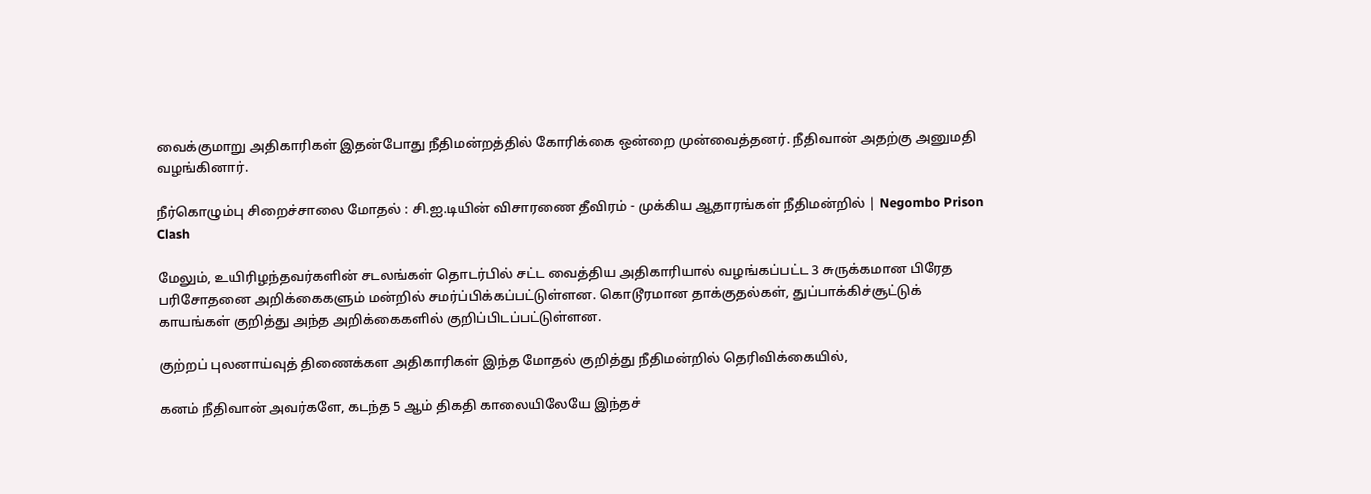வைக்குமாறு அதிகாரிகள் இதன்போது நீதிமன்றத்தில் கோரிக்கை ஒன்றை முன்வைத்தனர். நீதிவான் அதற்கு அனுமதி வழங்கினார்.

நீர்கொழும்பு சிறைச்சாலை மோதல் : சி.ஐ.டியின் விசாரணை தீவிரம் - முக்கிய ஆதாரங்கள் நீதிமன்றில் | Negombo Prison Clash

மேலும், உயிரிழந்தவர்களின் சடலங்கள் தொடர்பில் சட்ட வைத்திய அதிகாரியால் வழங்கப்பட்ட 3 சுருக்கமான பிரேத பரிசோதனை அறிக்கைகளும் மன்றில் சமர்ப்பிக்கப்பட்டுள்ளன. கொடூரமான தாக்குதல்கள், துப்பாக்கிச்சூட்டுக் காயங்கள் குறித்து அந்த அறிக்கைகளில் குறிப்பிடப்பட்டுள்ளன.

குற்றப் புலனாய்வுத் திணைக்கள அதிகாரிகள் இந்த மோதல் குறித்து நீதிமன்றில் தெரிவிக்கையில்,

கனம் நீதிவான் அவர்களே, கடந்த 5 ஆம் திகதி காலையிலேயே இந்தச்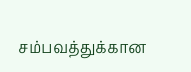சம்பவத்துக்கான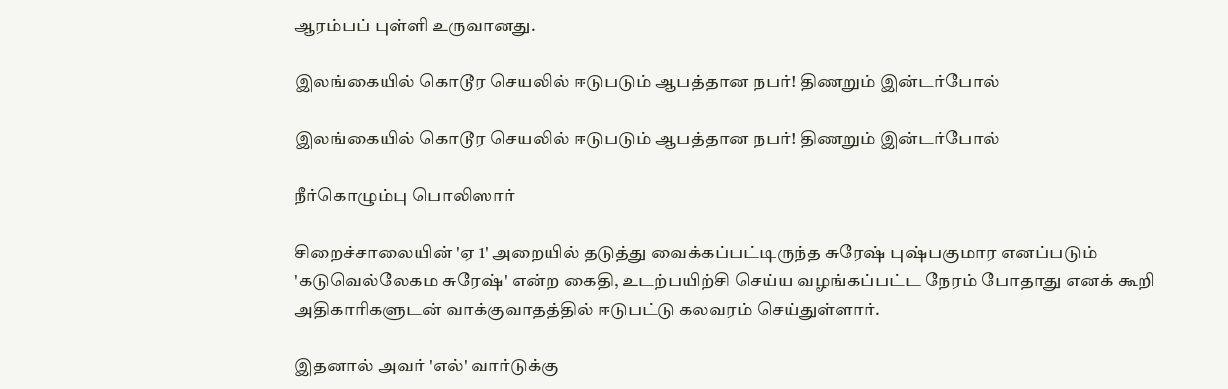ஆரம்பப் புள்ளி உருவானது.

இலங்கையில் கொடூர செயலில் ஈடுபடும் ஆபத்தான நபர்! திணறும் இன்டர்போல்

இலங்கையில் கொடூர செயலில் ஈடுபடும் ஆபத்தான நபர்! திணறும் இன்டர்போல்

நீர்கொழும்பு பொலிஸார்

சிறைச்சாலையின் 'ஏ 1' அறையில் தடுத்து வைக்கப்பட்டிருந்த சுரேஷ் புஷ்பகுமார எனப்படும் 'கடுவெல்லேகம சுரேஷ்' என்ற கைதி, உடற்பயிற்சி செய்ய வழங்கப்பட்ட நேரம் போதாது எனக் கூறி அதிகாரிகளுடன் வாக்குவாதத்தில் ஈடுபட்டு கலவரம் செய்துள்ளார்.

இதனால் அவர் 'எல்' வார்டுக்கு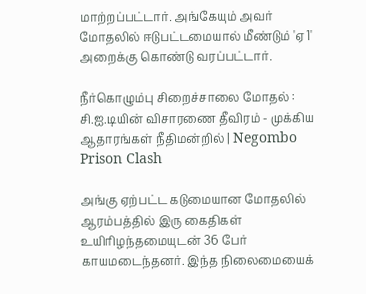மாற்றப்பட்டார். அங்கேயும் அவர் மோதலில் ஈடுபட்டமையால் மீண்டும் 'ஏ 1' அறைக்கு கொண்டு வரப்பட்டார்.

நீர்கொழும்பு சிறைச்சாலை மோதல் : சி.ஐ.டியின் விசாரணை தீவிரம் - முக்கிய ஆதாரங்கள் நீதிமன்றில் | Negombo Prison Clash

அங்கு ஏற்பட்ட கடுமையான மோதலில் ஆரம்பத்தில் இரு கைதிகள் உயிரிழந்தமையுடன் 36 பேர் காயமடைந்தனர். இந்த நிலைமையைக்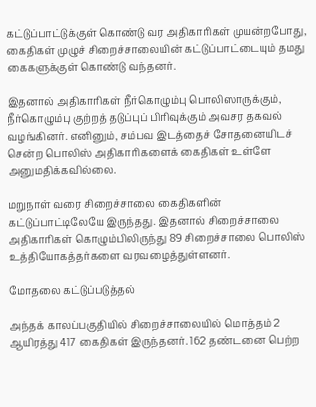கட்டுப்பாட்டுக்குள் கொண்டு வர அதிகாரிகள் முயன்றபோது, கைதிகள் முழுச் சிறைச்சாலையின் கட்டுப்பாட்டையும் தமது கைகளுக்குள் கொண்டு வந்தனர்.

இதனால் அதிகாரிகள் நீர்கொழும்பு பொலிஸாருக்கும், நீர்கொழும்பு குற்றத் தடுப்புப் பிரிவுக்கும் அவசர தகவல் வழங்கினர். எனினும், சம்பவ இடத்தைச் சோதனையிடச் சென்ற பொலிஸ் அதிகாரிகளைக் கைதிகள் உள்ளே அனுமதிக்கவில்லை.

மறுநாள் வரை சிறைச்சாலை கைதிகளின் கட்டுப்பாட்டிலேயே இருந்தது. இதனால் சிறைச்சாலை அதிகாரிகள் கொழும்பிலிருந்து 89 சிறைச்சாலை பொலிஸ் உத்தியோகத்தர்களை வரவழைத்துள்ளனர்.

மோதலை கட்டுப்படுத்தல்

அந்தக் காலப்பகுதியில் சிறைச்சாலையில் மொத்தம் 2 ஆயிரத்து 417 கைதிகள் இருந்தனர். 162 தண்டனை பெற்ற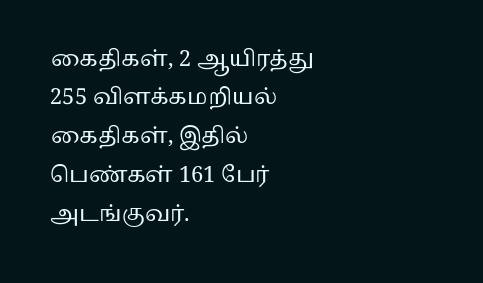கைதிகள், 2 ஆயிரத்து 255 விளக்கமறியல் கைதிகள், இதில் பெண்கள் 161 பேர் அடங்குவர்.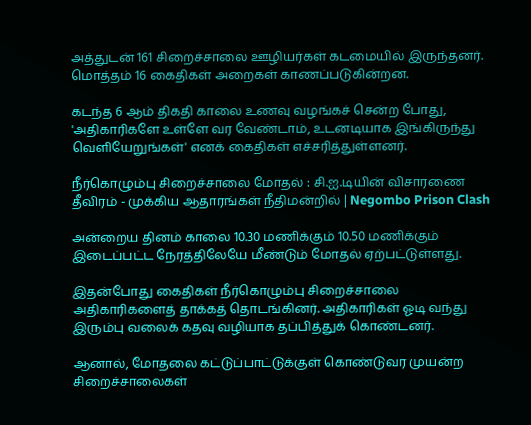அத்துடன் 161 சிறைச்சாலை ஊழியர்கள் கடமையில் இருந்தனர். மொத்தம் 16 கைதிகள் அறைகள் காணப்படுகின்றன.

கடந்த 6 ஆம் திகதி காலை உணவு வழங்கச் சென்ற போது, 'அதிகாரிகளே உள்ளே வர வேண்டாம், உடனடியாக இங்கிருந்து வெளியேறுங்கள்' எனக் கைதிகள் எச்சரித்துள்ளனர்.

நீர்கொழும்பு சிறைச்சாலை மோதல் : சி.ஐ.டியின் விசாரணை தீவிரம் - முக்கிய ஆதாரங்கள் நீதிமன்றில் | Negombo Prison Clash

அன்றைய தினம் காலை 10.30 மணிக்கும் 10.50 மணிக்கும் இடைப்பட்ட நேரத்திலேயே மீண்டும் மோதல் ஏற்பட்டுள்ளது.

இதன்போது கைதிகள் நீர்கொழும்பு சிறைச்சாலை அதிகாரிகளைத் தாக்கத் தொடங்கினர். அதிகாரிகள் ஓடி வந்து இரும்பு வலைக் கதவு வழியாக தப்பித்துக் கொண்டனர்.

ஆனால், மோதலை கட்டுப்பாட்டுக்குள் கொண்டுவர முயன்ற சிறைச்சாலைகள்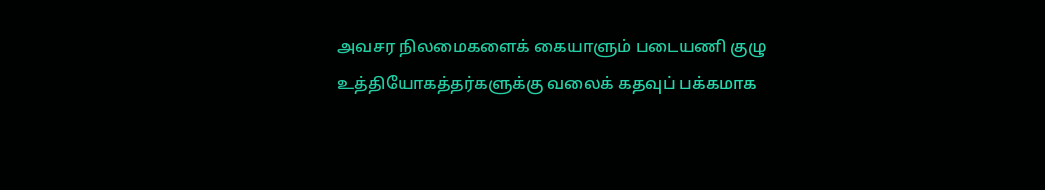அவசர நிலமைகளைக் கையாளும் படையணி குழு உத்தியோகத்தர்களுக்கு வலைக் கதவுப் பக்கமாக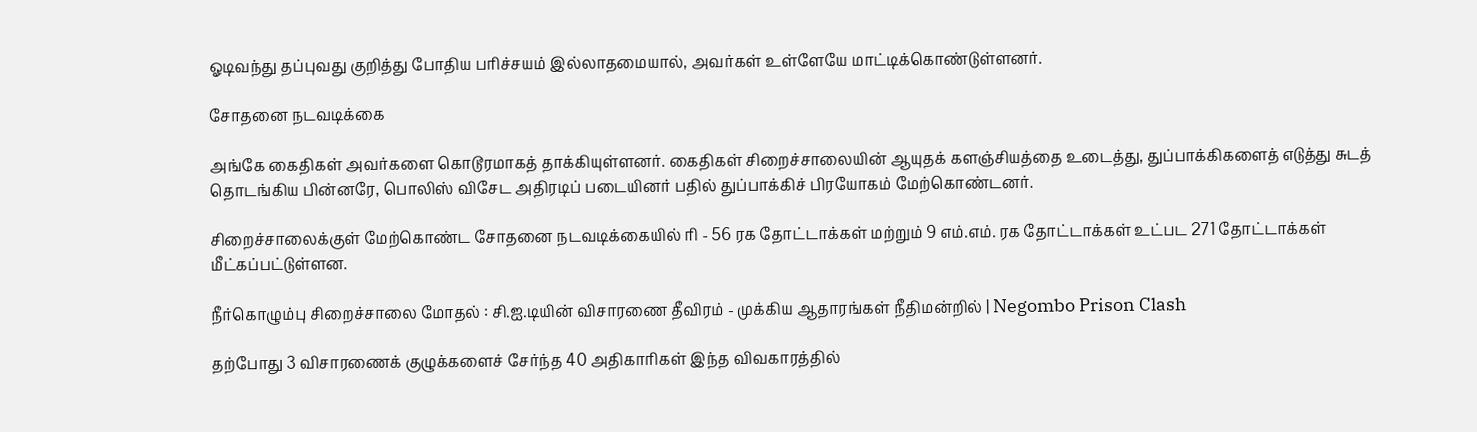ஓடிவந்து தப்புவது குறித்து போதிய பரிச்சயம் இல்லாதமையால், அவர்கள் உள்ளேயே மாட்டிக்கொண்டுள்ளனர்.

சோதனை நடவடிக்கை

அங்கே கைதிகள் அவர்களை கொடூரமாகத் தாக்கியுள்ளனர். கைதிகள் சிறைச்சாலையின் ஆயுதக் களஞ்சியத்தை உடைத்து, துப்பாக்கிகளைத் எடுத்து சுடத் தொடங்கிய பின்னரே, பொலிஸ் விசேட அதிரடிப் படையினர் பதில் துப்பாக்கிச் பிரயோகம் மேற்கொண்டனர்.

சிறைச்சாலைக்குள் மேற்கொண்ட சோதனை நடவடிக்கையில் ரி - 56 ரக தோட்டாக்கள் மற்றும் 9 எம்.எம். ரக தோட்டாக்கள் உட்பட 271 தோட்டாக்கள் மீட்கப்பட்டுள்ளன.

நீர்கொழும்பு சிறைச்சாலை மோதல் : சி.ஐ.டியின் விசாரணை தீவிரம் - முக்கிய ஆதாரங்கள் நீதிமன்றில் | Negombo Prison Clash

தற்போது 3 விசாரணைக் குழுக்களைச் சேர்ந்த 40 அதிகாரிகள் இந்த விவகாரத்தில்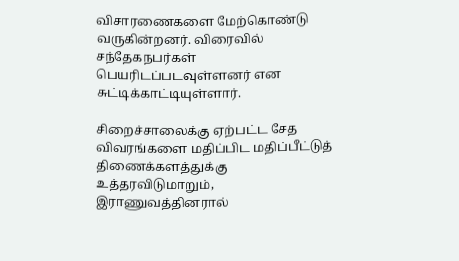விசாரணைகளை மேற்கொண்டு வருகின்றனர். விரைவில் சந்தேகநபர்கள் பெயரிடப்படவுள்ளனர் என சுட்டிக்காட்டியுள்ளார்.

சிறைச்சாலைக்கு ஏற்பட்ட சேத விவரங்களை மதிப்பிட மதிப்பீட்டுத் திணைக்களத்துக்கு உத்தரவிடுமாறும், இராணுவத்தினரால்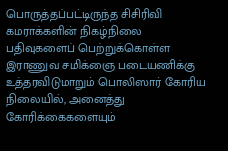பொருத்தப்பட்டிருந்த சிசிரிவி கமராக்களின் நிகழ்நிலை பதிவுகளைப் பெற்றுக்கொள்ள இராணுவ சமிக்ஞை படையணிக்கு உத்தரவிடுமாறும் பொலிஸார் கோரிய நிலையில், அனைத்து கோரிக்கைகளையும்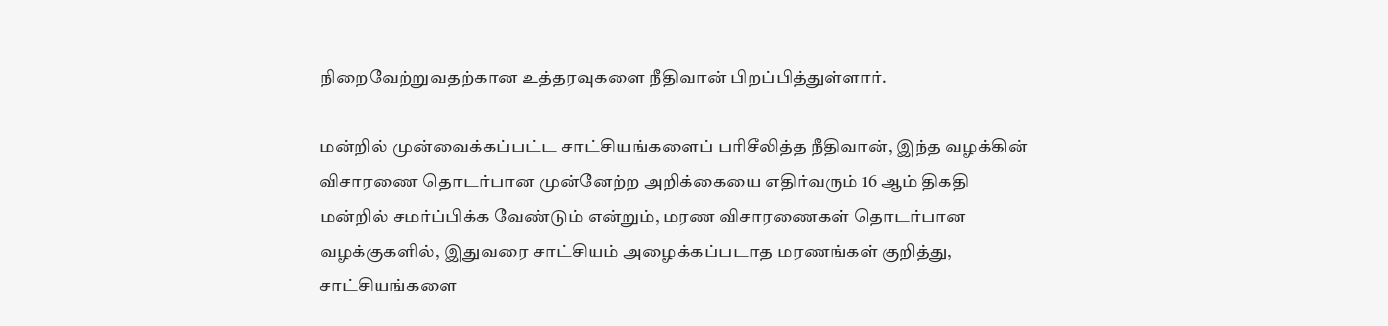நிறைவேற்றுவதற்கான உத்தரவுகளை நீதிவான் பிறப்பித்துள்ளார்.

மன்றில் முன்வைக்கப்பட்ட சாட்சியங்களைப் பரிசீலித்த நீதிவான், இந்த வழக்கின் விசாரணை தொடர்பான முன்னேற்ற அறிக்கையை எதிர்வரும் 16 ஆம் திகதி மன்றில் சமர்ப்பிக்க வேண்டும் என்றும், மரண விசாரணைகள் தொடர்பான வழக்குகளில், இதுவரை சாட்சியம் அழைக்கப்படாத மரணங்கள் குறித்து, சாட்சியங்களை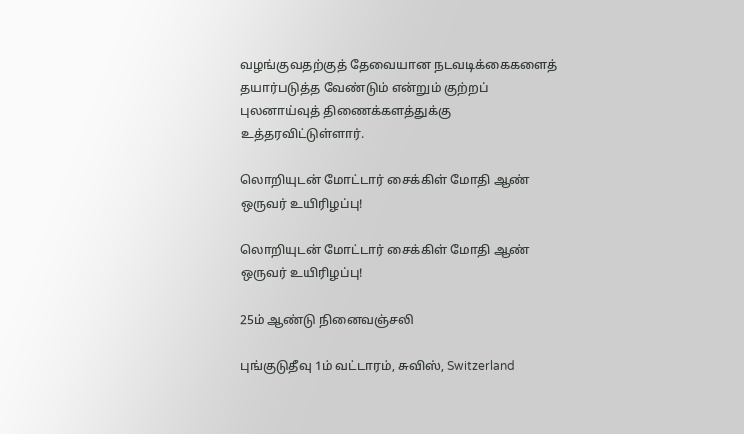வழங்குவதற்குத் தேவையான நடவடிக்கைகளைத் தயார்படுத்த வேண்டும் என்றும் குற்றப் புலனாய்வுத் திணைக்களத்துக்கு உத்தரவிட்டுள்ளார்.

லொறியுடன் மோட்டார் சைக்கிள் மோதி ஆண் ஒருவர் உயிரிழப்பு!

லொறியுடன் மோட்டார் சைக்கிள் மோதி ஆண் ஒருவர் உயிரிழப்பு!

25ம் ஆண்டு நினைவஞ்சலி

புங்குடுதீவு 1ம் வட்டாரம், சுவிஸ், Switzerland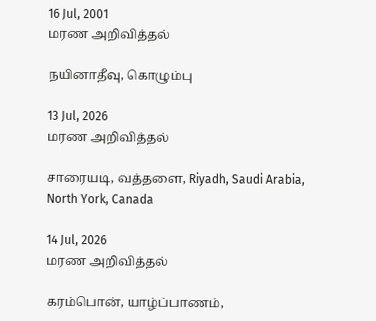16 Jul, 2001
மரண அறிவித்தல்

நயினாதீவு, கொழும்பு

13 Jul, 2026
மரண அறிவித்தல்

சாரையடி, வத்தளை, Riyadh, Saudi Arabia, North York, Canada

14 Jul, 2026
மரண அறிவித்தல்

கரம்பொன், யாழ்ப்பாணம்,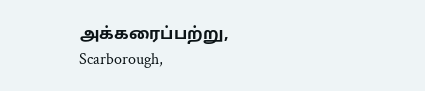அக்கரைப்பற்று, Scarborough,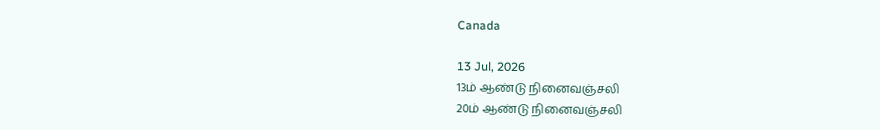Canada

13 Jul, 2026
13ம் ஆண்டு நினைவஞ்சலி
20ம் ஆண்டு நினைவஞ்சலி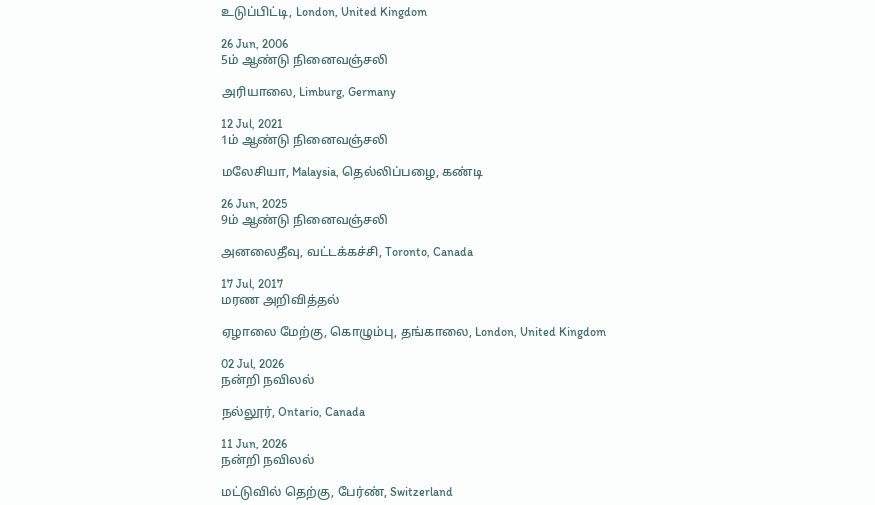உடுப்பிட்டி, London, United Kingdom

26 Jun, 2006
5ம் ஆண்டு நினைவஞ்சலி

அரியாலை, Limburg, Germany

12 Jul, 2021
1ம் ஆண்டு நினைவஞ்சலி

மலேசியா, Malaysia, தெல்லிப்பழை, கண்டி

26 Jun, 2025
9ம் ஆண்டு நினைவஞ்சலி

அனலைதீவு, வட்டக்கச்சி, Toronto, Canada

17 Jul, 2017
மரண அறிவித்தல்

ஏழாலை மேற்கு, கொழும்பு, தங்காலை, London, United Kingdom

02 Jul, 2026
நன்றி நவிலல்

நல்லூர், Ontario, Canada

11 Jun, 2026
நன்றி நவிலல்

மட்டுவில் தெற்கு, பேர்ண், Switzerland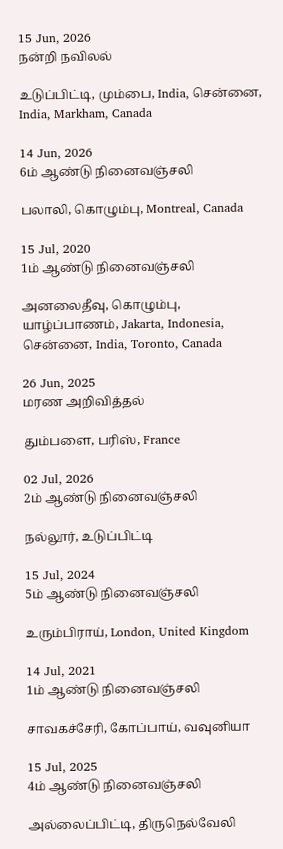15 Jun, 2026
நன்றி நவிலல்

உடுப்பிட்டி, மும்பை, India, சென்னை, India, Markham, Canada

14 Jun, 2026
6ம் ஆண்டு நினைவஞ்சலி

பலாலி, கொழும்பு, Montreal, Canada

15 Jul, 2020
1ம் ஆண்டு நினைவஞ்சலி

அனலைதீவு, கொழும்பு, யாழ்ப்பாணம், Jakarta, Indonesia, சென்னை, India, Toronto, Canada

26 Jun, 2025
மரண அறிவித்தல்

தும்பளை, பரிஸ், France

02 Jul, 2026
2ம் ஆண்டு நினைவஞ்சலி

நல்லூர், உடுப்பிட்டி

15 Jul, 2024
5ம் ஆண்டு நினைவஞ்சலி

உரும்பிராய், London, United Kingdom

14 Jul, 2021
1ம் ஆண்டு நினைவஞ்சலி

சாவகச்சேரி, கோப்பாய், வவுனியா

15 Jul, 2025
4ம் ஆண்டு நினைவஞ்சலி

அல்லைப்பிட்டி, திருநெல்வேலி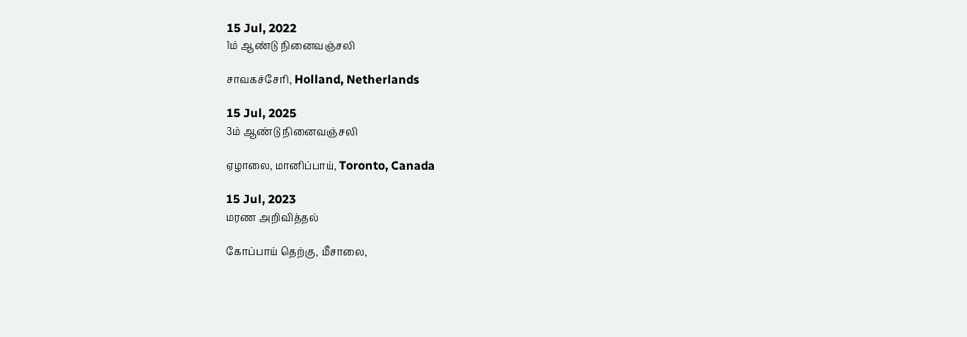15 Jul, 2022
1ம் ஆண்டு நினைவஞ்சலி

சாவகச்சேரி, Holland, Netherlands

15 Jul, 2025
3ம் ஆண்டு நினைவஞ்சலி

ஏழாலை, மானிப்பாய், Toronto, Canada

15 Jul, 2023
மரண அறிவித்தல்

கோப்பாய் தெற்கு, மீசாலை,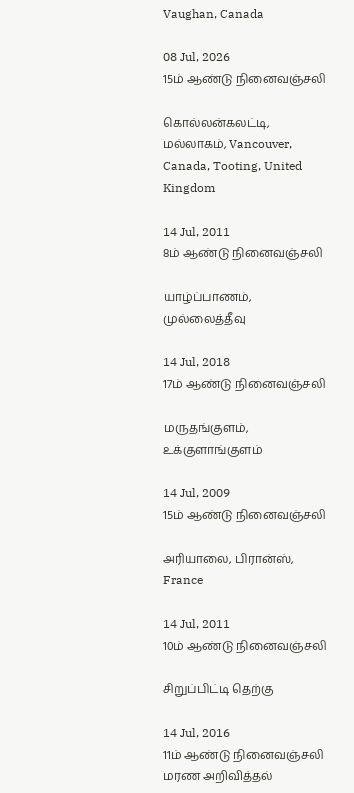Vaughan, Canada

08 Jul, 2026
15ம் ஆண்டு நினைவஞ்சலி

கொல்லன்கலட்டி, மல்லாகம், Vancouver, Canada, Tooting, United Kingdom

14 Jul, 2011
8ம் ஆண்டு நினைவஞ்சலி

யாழ்ப்பாணம், முல்லைத்தீவு

14 Jul, 2018
17ம் ஆண்டு நினைவஞ்சலி

மருதங்குளம், உக்குளாங்குளம்

14 Jul, 2009
15ம் ஆண்டு நினைவஞ்சலி

அரியாலை, பிரான்ஸ், France

14 Jul, 2011
10ம் ஆண்டு நினைவஞ்சலி

சிறுப்பிட்டி தெற்கு

14 Jul, 2016
11ம் ஆண்டு நினைவஞ்சலி
மரண அறிவித்தல்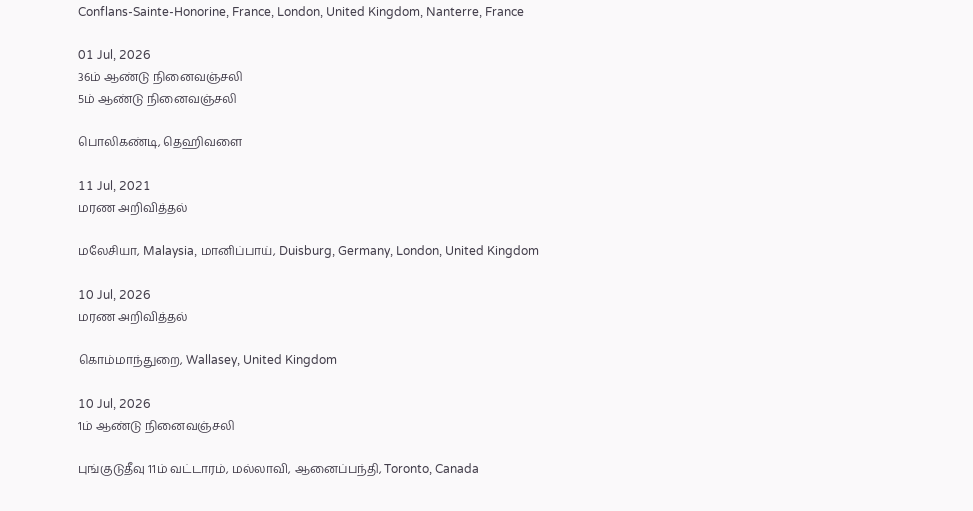Conflans-Sainte-Honorine, France, London, United Kingdom, Nanterre, France

01 Jul, 2026
36ம் ஆண்டு நினைவஞ்சலி
5ம் ஆண்டு நினைவஞ்சலி

பொலிகண்டி, தெஹிவளை

11 Jul, 2021
மரண அறிவித்தல்

மலேசியா, Malaysia, மானிப்பாய், Duisburg, Germany, London, United Kingdom

10 Jul, 2026
மரண அறிவித்தல்

கொம்மாந்துறை, Wallasey, United Kingdom

10 Jul, 2026
1ம் ஆண்டு நினைவஞ்சலி

புங்குடுதீவு 11ம் வட்டாரம், மல்லாவி, ஆனைப்பந்தி, Toronto, Canada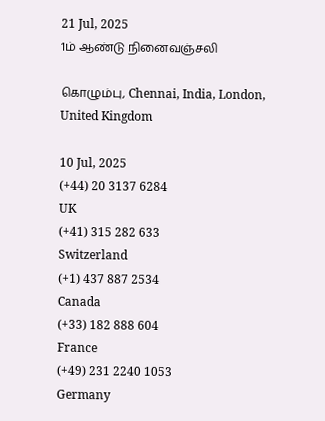21 Jul, 2025
1ம் ஆண்டு நினைவஞ்சலி

கொழும்பு, Chennai, India, London, United Kingdom

10 Jul, 2025
(+44) 20 3137 6284
UK
(+41) 315 282 633
Switzerland
(+1) 437 887 2534
Canada
(+33) 182 888 604
France
(+49) 231 2240 1053
Germany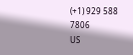(+1) 929 588 7806
US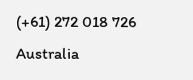(+61) 272 018 726
Australia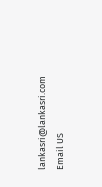lankasri@lankasri.com
Email US